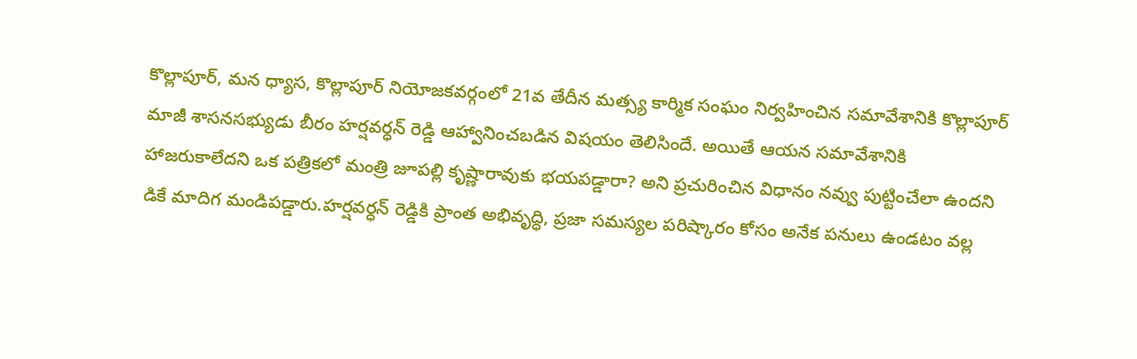కొల్లాపూర్, మన ధ్యాస, కొల్లాపూర్ నియోజకవర్గంలో 21వ తేదీన మత్స్య కార్మిక సంఘం నిర్వహించిన సమావేశానికి కొల్లాపూర్ మాజీ శాసనసభ్యుడు బీరం హర్షవర్ధన్ రెడ్డి ఆహ్వానించబడిన విషయం తెలిసిందే. అయితే ఆయన సమావేశానికి హాజరుకాలేదని ఒక పత్రికలో మంత్రి జూపల్లి కృష్ణారావుకు భయపడ్డారా? అని ప్రచురించిన విధానం నవ్వు పుట్టించేలా ఉందని డికే మాదిగ మండిపడ్డారు.హర్షవర్ధన్ రెడ్డికి ప్రాంత అభివృద్ధి, ప్రజా సమస్యల పరిష్కారం కోసం అనేక పనులు ఉండటం వల్ల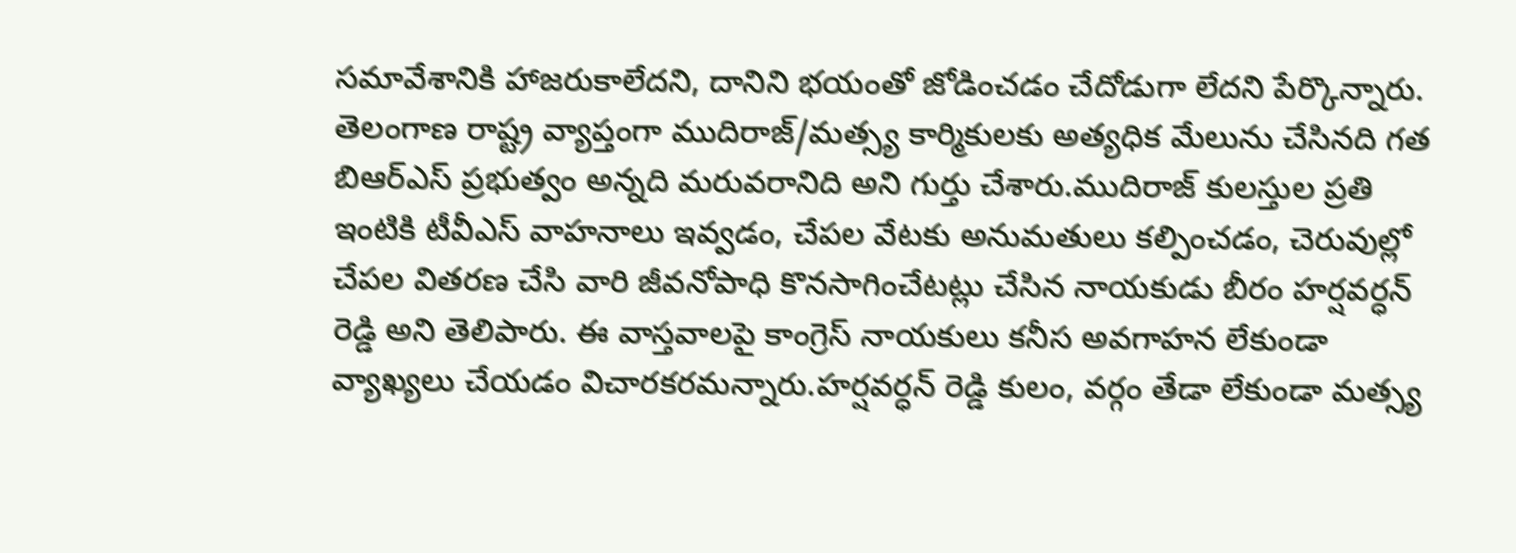సమావేశానికి హాజరుకాలేదని, దానిని భయంతో జోడించడం చేదోడుగా లేదని పేర్కొన్నారు. తెలంగాణ రాష్ట్ర వ్యాప్తంగా ముదిరాజ్/మత్స్య కార్మికులకు అత్యధిక మేలును చేసినది గత బిఆర్ఎస్ ప్రభుత్వం అన్నది మరువరానిది అని గుర్తు చేశారు.ముదిరాజ్ కులస్తుల ప్రతి ఇంటికి టీవీఎస్ వాహనాలు ఇవ్వడం, చేపల వేటకు అనుమతులు కల్పించడం, చెరువుల్లో చేపల వితరణ చేసి వారి జీవనోపాధి కొనసాగించేటట్లు చేసిన నాయకుడు బీరం హర్షవర్ధన్ రెడ్డి అని తెలిపారు. ఈ వాస్తవాలపై కాంగ్రెస్ నాయకులు కనీస అవగాహన లేకుండా వ్యాఖ్యలు చేయడం విచారకరమన్నారు.హర్షవర్ధన్ రెడ్డి కులం, వర్గం తేడా లేకుండా మత్స్య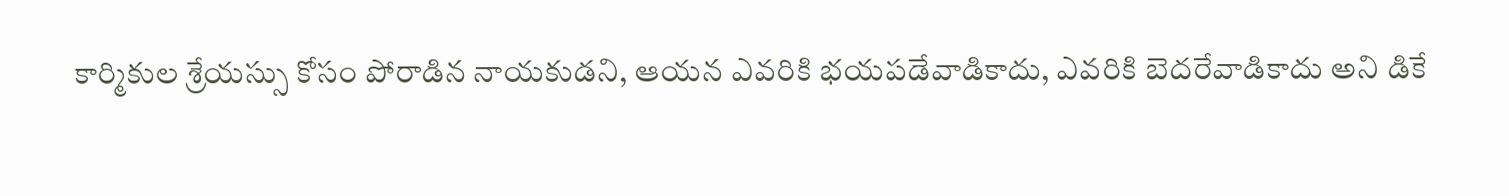కార్మికుల శ్రేయస్సు కోసం పోరాడిన నాయకుడని, ఆయన ఎవరికి భయపడేవాడికాదు, ఎవరికి బెదరేవాడికాదు అని డికే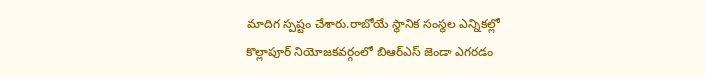మాదిగ స్పష్టం చేశారు.రాబోయే స్థానిక సంస్థల ఎన్నికల్లో కొల్లాపూర్ నియోజకవర్గంలో బిఆర్ఎస్ జెండా ఎగరడం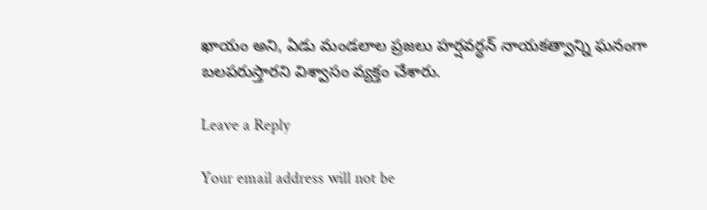ఖాయం అని, ఏడు మండలాల ప్రజలు హర్షవర్ధన్ నాయకత్వాన్ని ఘనంగా బలపరుస్తారని విశ్వాసం వ్యక్తం చేశారు.

Leave a Reply

Your email address will not be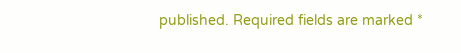published. Required fields are marked *